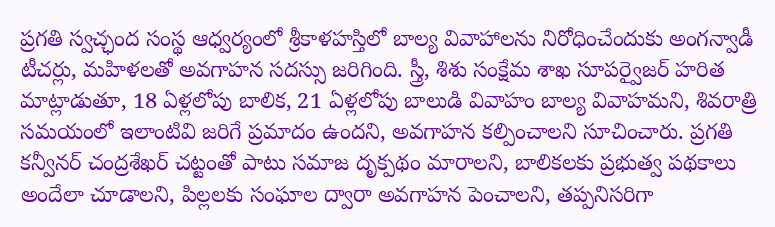ప్రగతి స్వచ్ఛంద సంస్థ ఆధ్వర్యంలో శ్రీకాళహస్తిలో బాల్య వివాహాలను నిరోధించేందుకు అంగన్వాడీ టీచర్లు, మహిళలతో అవగాహన సదస్సు జరిగింది. స్త్రీ, శిశు సంక్షేమ శాఖ సూపర్వైజర్ హరిత మాట్లాడుతూ, 18 ఏళ్లలోపు బాలిక, 21 ఏళ్లలోపు బాలుడి వివాహం బాల్య వివాహమని, శివరాత్రి సమయంలో ఇలాంటివి జరిగే ప్రమాదం ఉందని, అవగాహన కల్పించాలని సూచించారు. ప్రగతి కన్వీనర్ చంద్రశేఖర్ చట్టంతో పాటు సమాజ దృక్పథం మారాలని, బాలికలకు ప్రభుత్వ పథకాలు అందేలా చూడాలని, పిల్లలకు సంఘాల ద్వారా అవగాహన పెంచాలని, తప్పనిసరిగా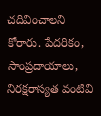చదివించాలని కోరారు. పేదరికం, సాంప్రదాయాలు, నిరక్షరాస్యత వంటివి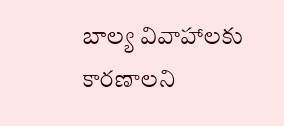బాల్య వివాహాలకు కారణాలని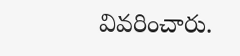వివరించారు.